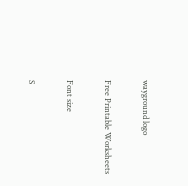wayground logo

Free Printable Worksheets

Font size

S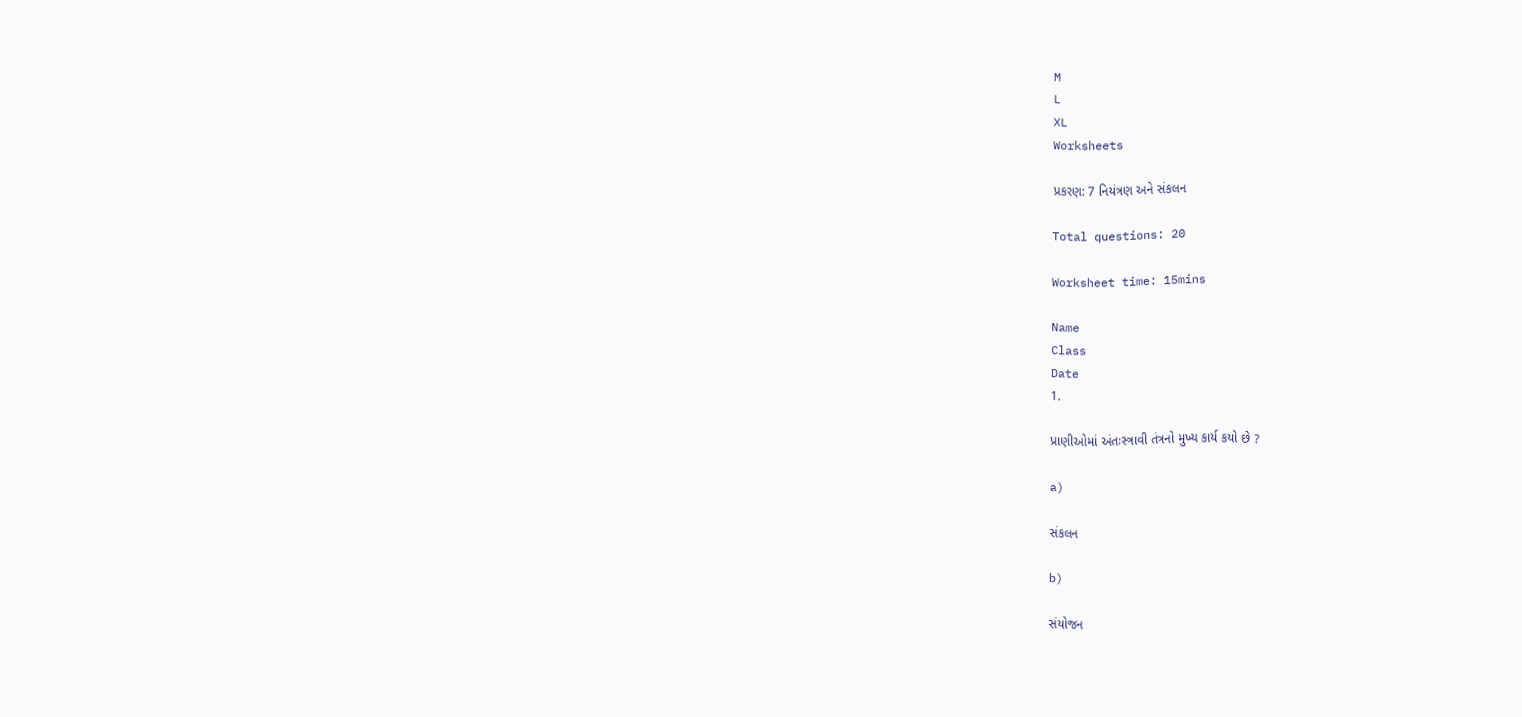M
L
XL
Worksheets

પ્રકરણ: 7 નિયંત્રણ અને સંકલન

Total questions: 20

Worksheet time: 15mins

Name
Class
Date
1.

પ્રાણીઓમાં અંતઃસ્ત્રાવી તંત્રનો મુખ્ય કાર્ય કયો છે ?

a)

સંકલન

b)

સંયોજન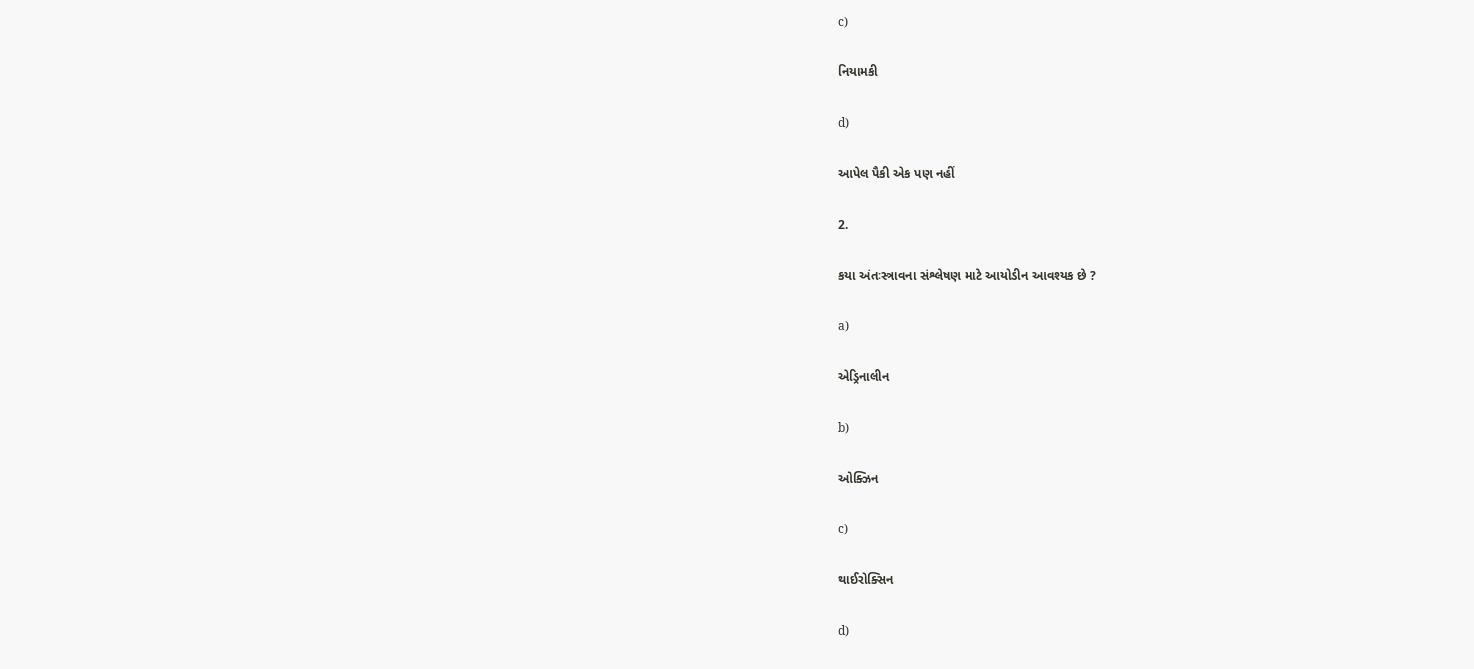c)

નિયામકી

d)

આપેલ પૈકી એક પણ નહીં

2.

કયા અંતઃસ્ત્રાવના સંશ્લેષણ માટે આયોડીન આવશ્યક છે ?

a)

એડ્રિનાલીન

b)

ઓક્ઝિન

c)

થાઈરોક્સિન

d)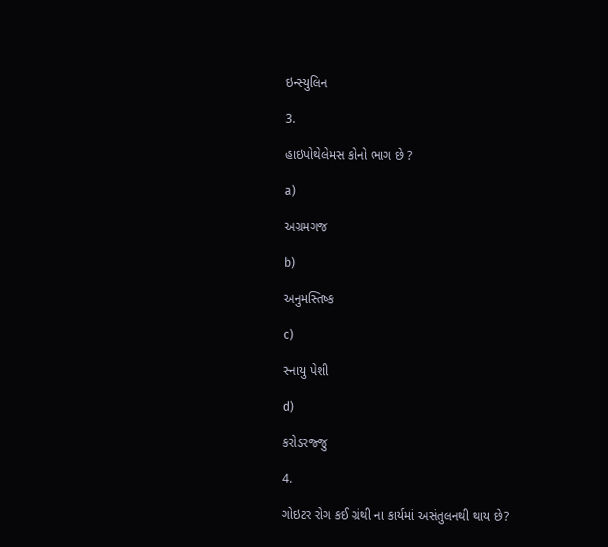ઇન્સ્યુલિન

3.

હાઇપોથેલેમસ કોનો ભાગ છે ?

a)

અગ્રમગજ

b)

અનુમસ્તિષ્ક

c)

સ્નાયુ પેશી

d)

કરોડરજ્જુ

4.

ગોઇટર રોગ કઈ ગ્રંથી ના કાર્યમાં અસંતુલનથી થાય છે?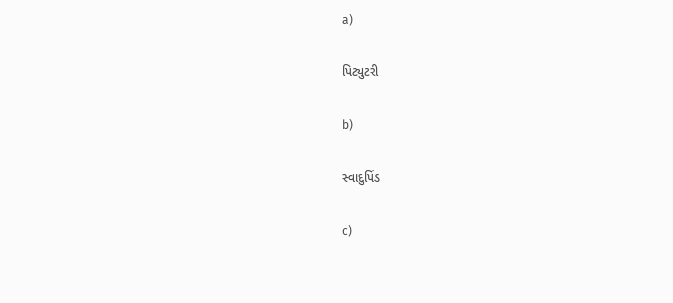a)

પિટ્યુટરી

b)

સ્વાદુપિંડ

c)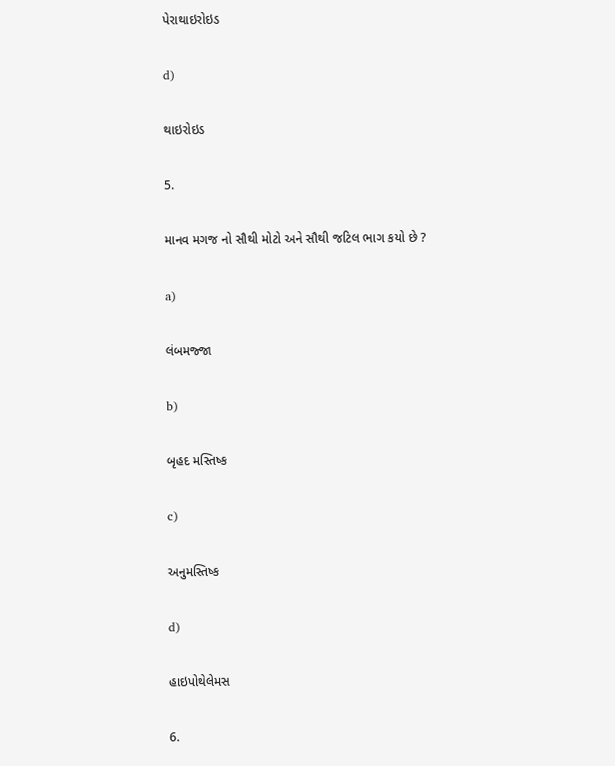પેરાથાઇરોઇડ

d)

થાઇરોઇડ

5.

માનવ મગજ નો સૌથી મોટો અને સૌથી જટિલ ભાગ કયો છે ?

a)

લંબમજ્જા

b)

બૃહદ મસ્તિષ્ક

c)

અનુમસ્તિષ્ક

d)

હાઇપોથેલેમસ

6.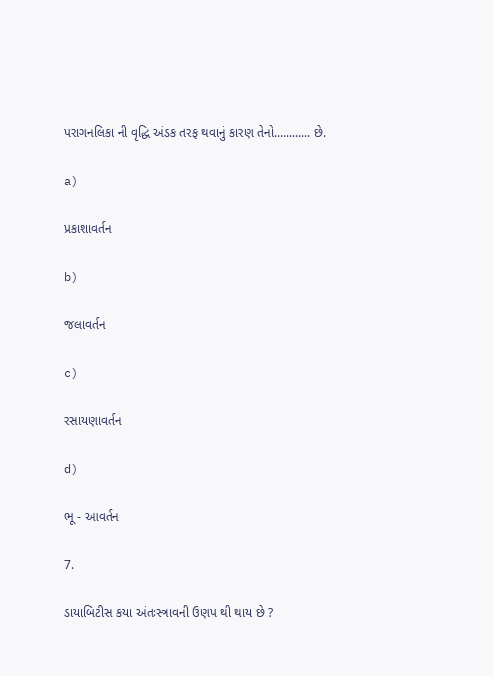પરાગનલિકા ની વૃદ્ધિ અંડક તરફ થવાનું કારણ તેનો............ છે.

a)

પ્રકાશાવર્તન

b)

જલાવર્તન

c)

રસાયણાવર્તન

d)

ભૂ - આવર્તન

7.

ડાયાબિટીસ કયા અંતઃસ્ત્રાવની ઉણપ થી થાય છે ?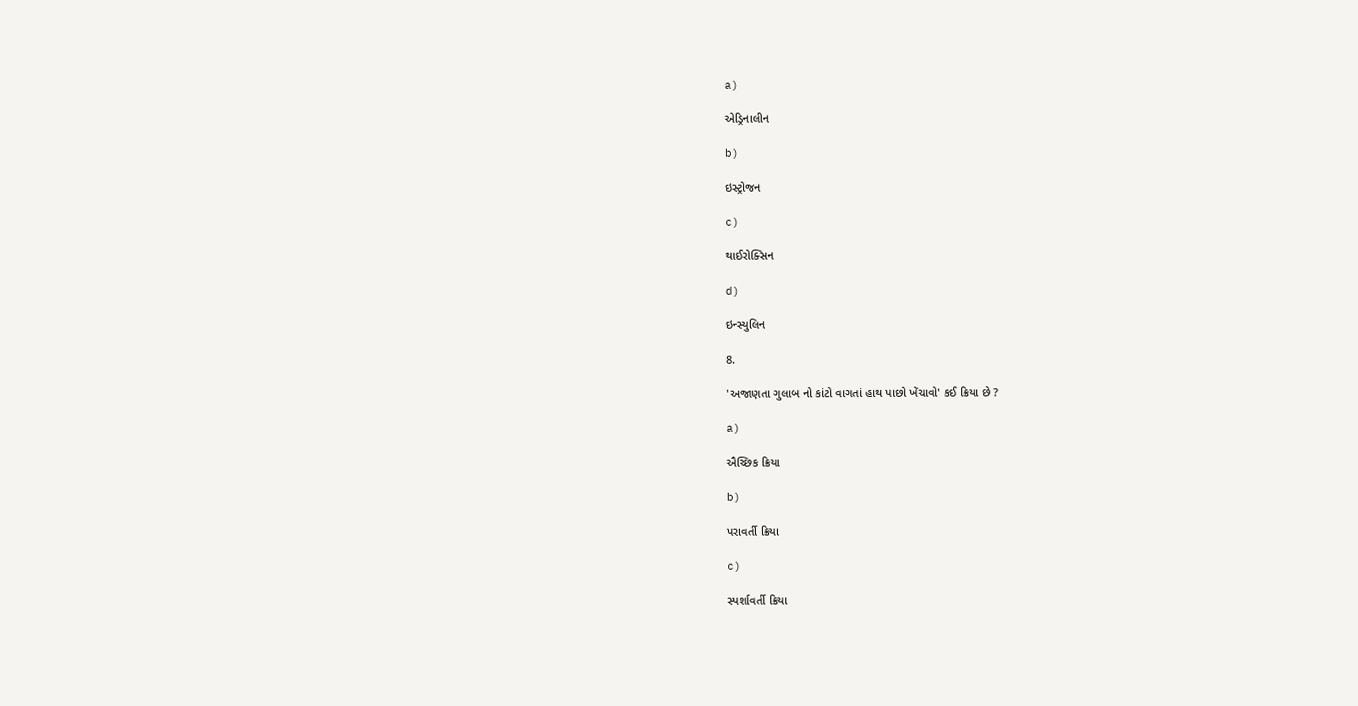a)

એડ્રિનાલીન

b)

ઇસ્ટ્રોજન

c)

થાઈરોક્સિન

d)

ઇન્સ્યુલિન

8.

'અજાણતા ગુલાબ નો કાંટો વાગતાં હાથ પાછો ખેંચાવો' કઈ ક્રિયા છે ?

a)

ઐચ્છિક ક્રિયા

b)

પરાવર્તી ક્રિયા

c)

સ્પર્શાવર્તી ક્રિયા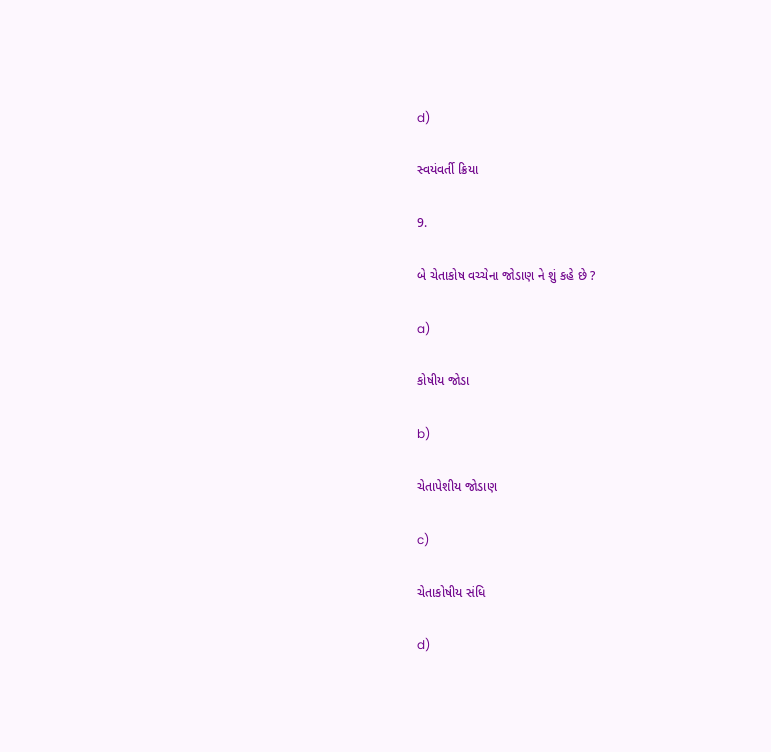d)

સ્વયંવર્તી ક્રિયા

9.

બે ચેતાકોષ વચ્ચેના જોડાણ ને શું કહે છે ?

a)

કોષીય જોડા

b)

ચેતાપેશીય જોડાણ

c)

ચેતાકોષીય સંધિ

d)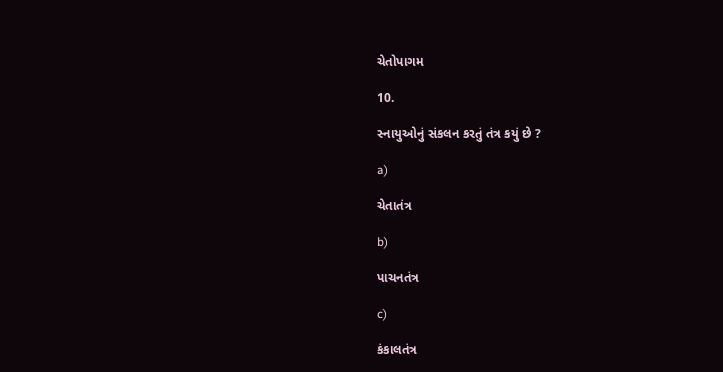ચેતોપાગમ

10.

સ્નાયુઓનું સંકલન કરતું તંત્ર કયું છે ?

a)

ચેતાતંત્ર

b)

પાચનતંત્ર

c)

કંકાલતંત્ર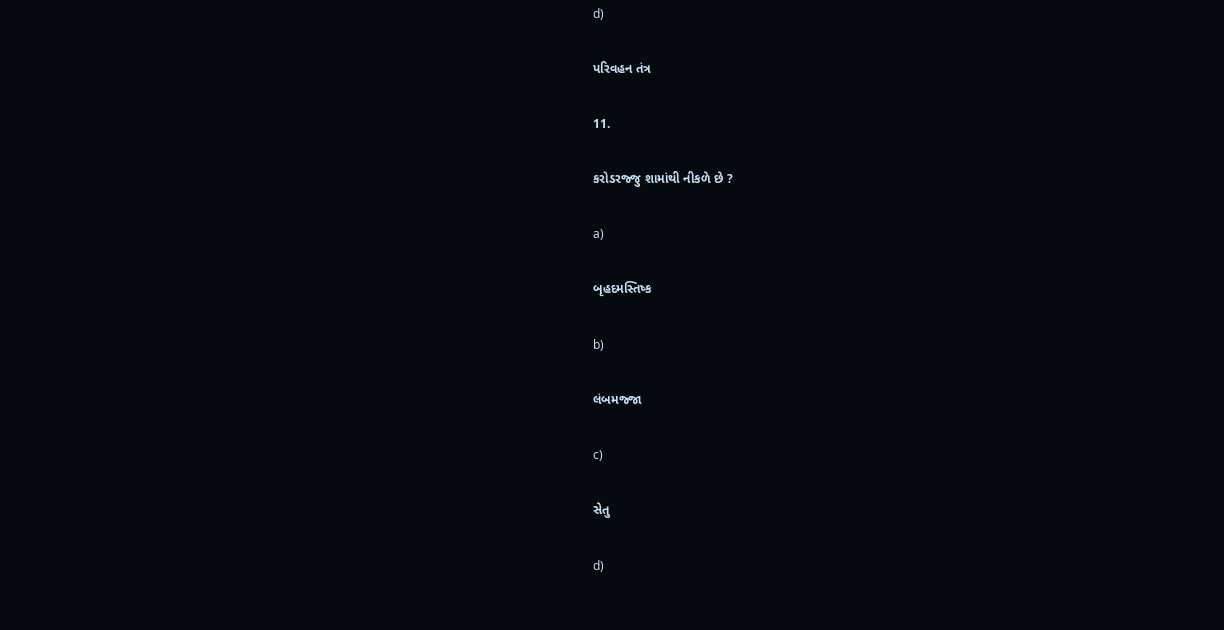d)

પરિવહન તંત્ર

11.

કરોડરજ્જુ શામાંથી નીકળે છે ?

a)

બૃહદમસ્તિષ્ક

b)

લંબમજ્જા

c)

સેતુ

d)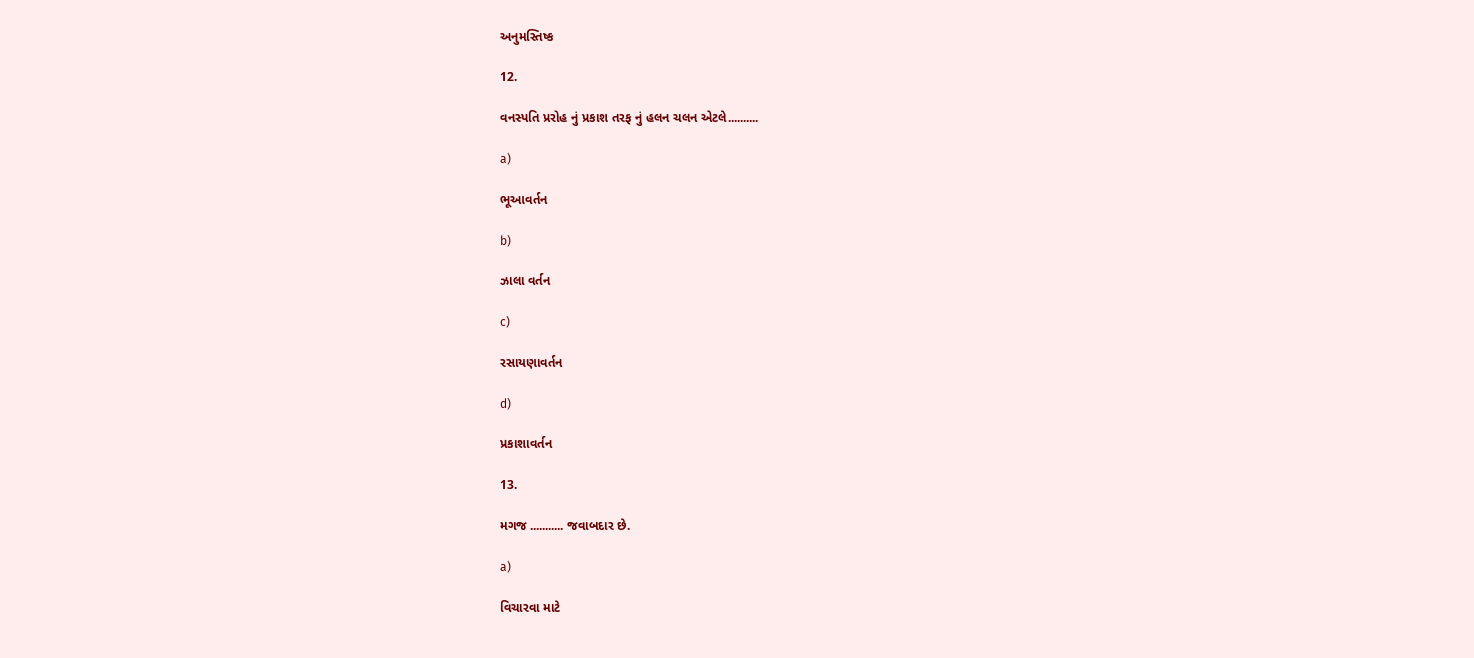અનુમસ્તિષ્ક

12.

વનસ્પતિ પ્રરોહ નું પ્રકાશ તરફ નું હલન ચલન એટલે..........

a)

ભૂઆવર્તન

b)

ઝાલા વર્તન

c)

રસાયણાવર્તન

d)

પ્રકાશાવર્તન

13.

મગજ ........... જવાબદાર છે.

a)

વિચારવા માટે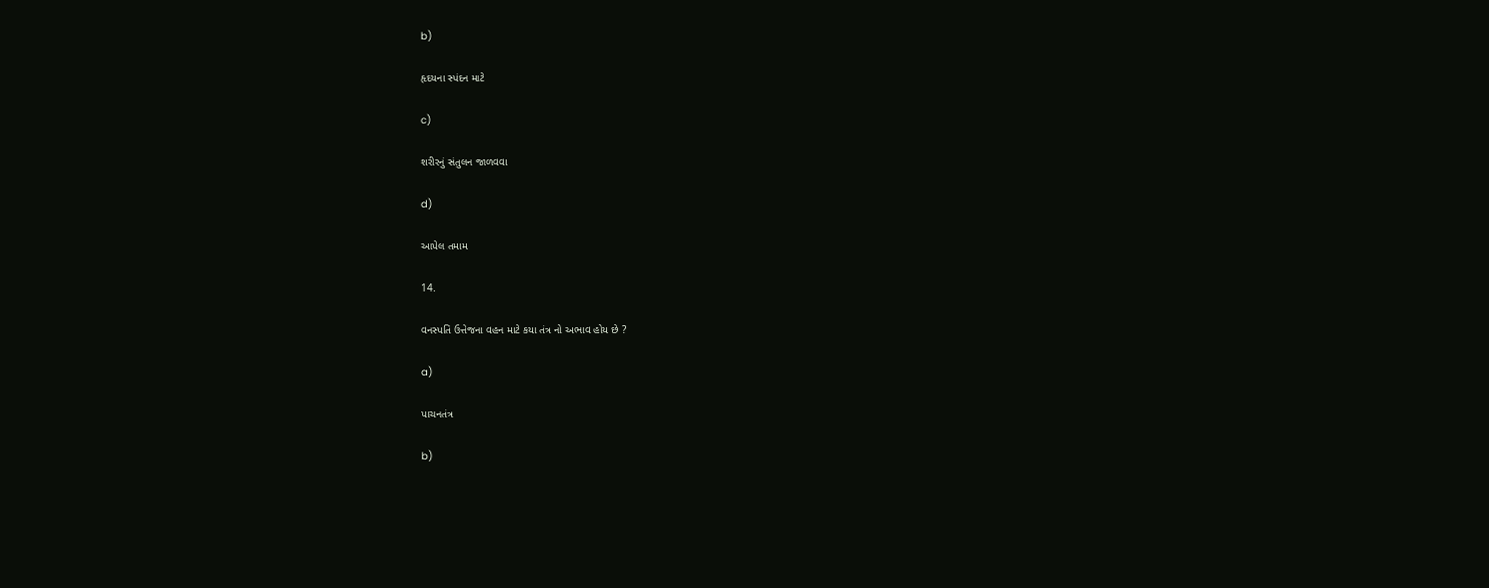b)

હૃદયના સ્પંદન માટે

c)

શરીરનું સંતુલન જાળવવા

d)

આપેલ તમામ

14.

વનસ્પતિ ઉત્તેજના વહન માટે કયા તંત્ર નો અભાવ હોય છે ?

a)

પાચનતંત્ર

b)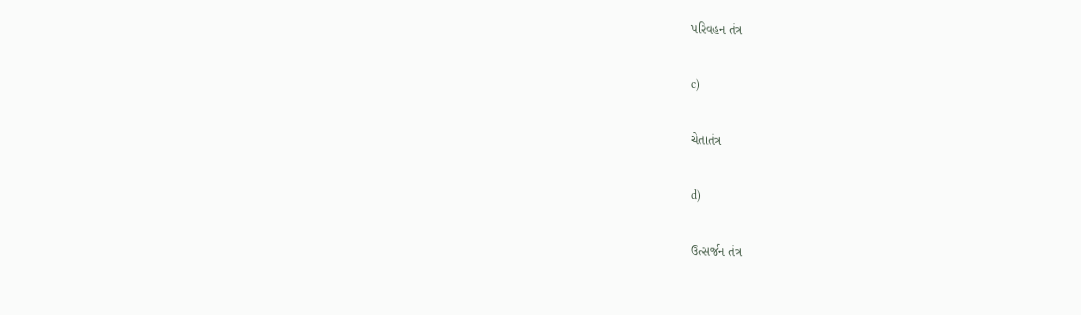પરિવહન તંત્ર

c)

ચેતાતંત્ર

d)

ઉત્સર્જન તંત્ર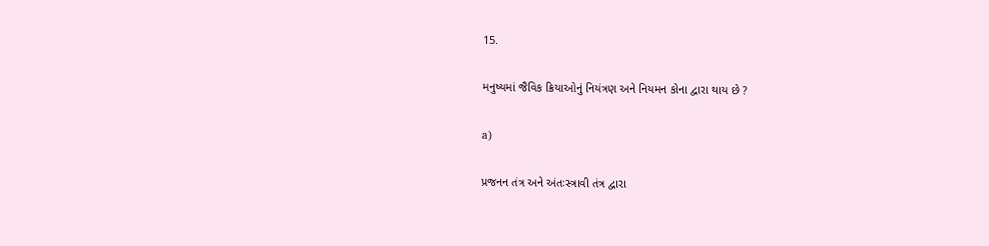15.

મનુષ્યમાં જૈવિક ક્રિયાઓનું નિયંત્રણ અને નિયમન કોના દ્વારા થાય છે ?

a)

પ્રજનન તંત્ર અને અંતઃસ્ત્રાવી તંત્ર દ્વારા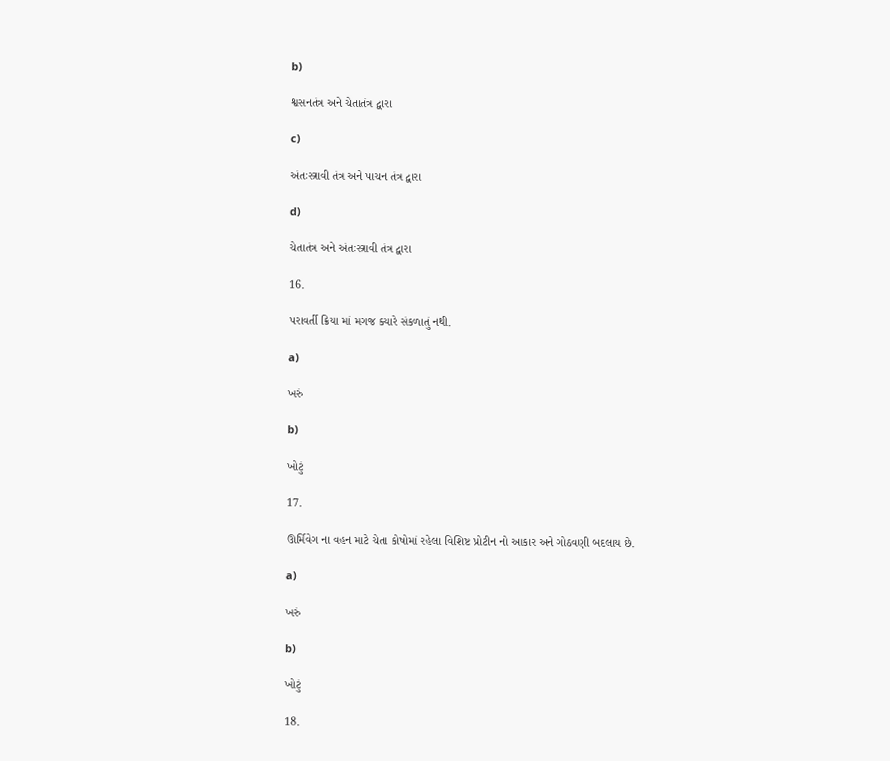b)

શ્વસનતંત્ર અને ચેતાતંત્ર દ્વારા

c)

અંતઃસ્ત્રાવી તંત્ર અને પાચન તંત્ર દ્વારા

d)

ચેતાતંત્ર અને અંતઃસ્ત્રાવી તંત્ર દ્વારા

16.

પરાવર્તી ક્રિયા માં મગજ ક્યારે સંકળાતું નથી.

a)

ખરું

b)

ખોટું

17.

ઊર્મિવેગ ના વહન માટે ચેતા કોષોમાં રહેલા વિશિષ્ટ પ્રોટીન નો આકાર અને ગોઠવણી બદલાય છે.

a)

ખરું

b)

ખોટું

18.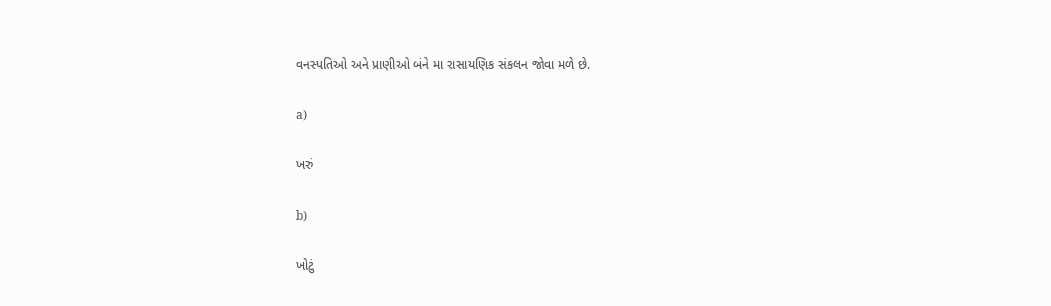વનસ્પતિઓ અને પ્રાણીઓ બંને મા રાસાયણિક સંકલન જોવા મળે છે.

a)

ખરું

b)

ખોટું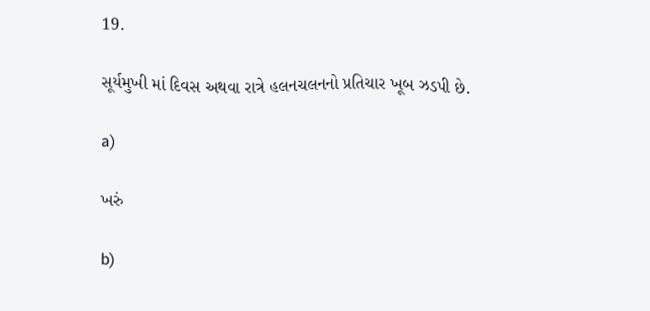19.

સૂર્યમુખી માં દિવસ અથવા રાત્રે હલનચલનનો પ્રતિચાર ખૂબ ઝડપી છે.

a)

ખરું

b)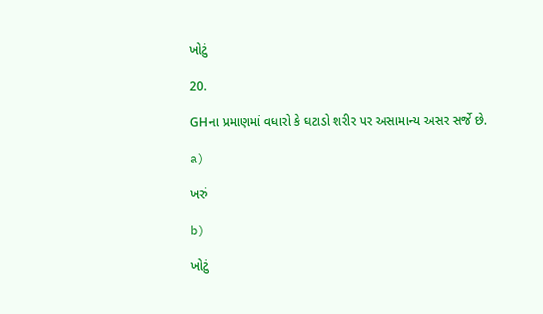ખોટું

20.

GHના પ્રમાણમાં વધારો કે ઘટાડો શરીર પર અસામાન્ય અસર સર્જે છે.

a)

ખરું

b)

ખોટું